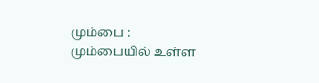மும்பை :
மும்பையில் உள்ள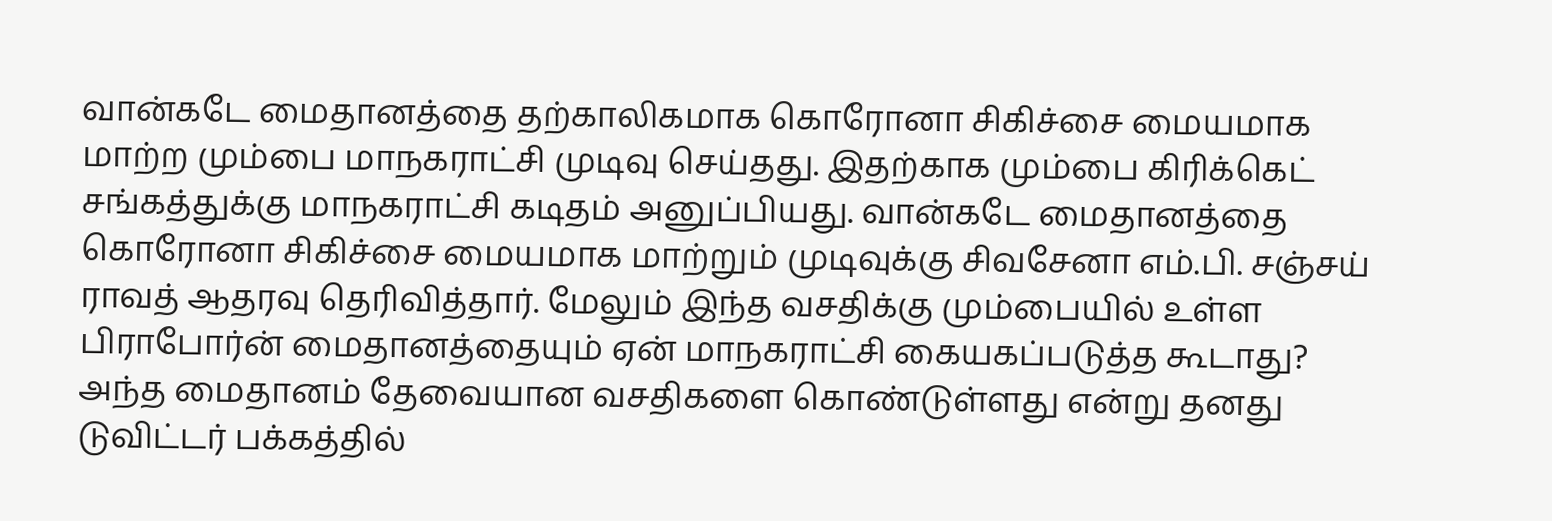வான்கடே மைதானத்தை தற்காலிகமாக கொரோனா சிகிச்சை மையமாக மாற்ற மும்பை மாநகராட்சி முடிவு செய்தது. இதற்காக மும்பை கிரிக்கெட் சங்கத்துக்கு மாநகராட்சி கடிதம் அனுப்பியது. வான்கடே மைதானத்தை கொரோனா சிகிச்சை மையமாக மாற்றும் முடிவுக்கு சிவசேனா எம்.பி. சஞ்சய் ராவத் ஆதரவு தெரிவித்தார். மேலும் இந்த வசதிக்கு மும்பையில் உள்ள பிராபோர்ன் மைதானத்தையும் ஏன் மாநகராட்சி கையகப்படுத்த கூடாது? அந்த மைதானம் தேவையான வசதிகளை கொண்டுள்ளது என்று தனது டுவிட்டர் பக்கத்தில்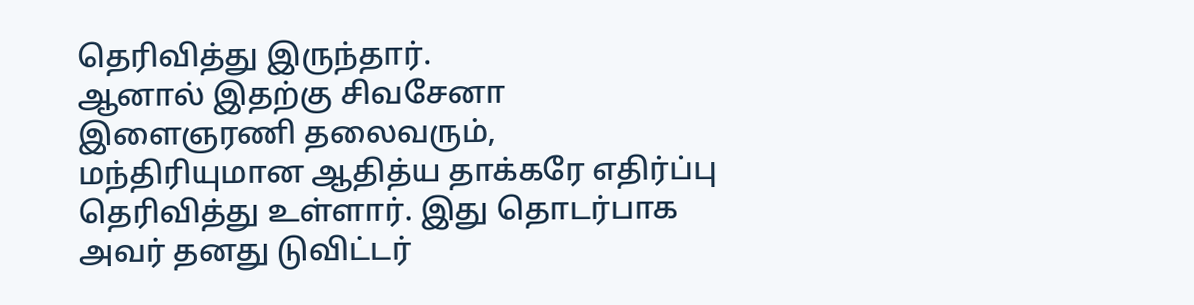தெரிவித்து இருந்தார்.
ஆனால் இதற்கு சிவசேனா இளைஞரணி தலைவரும், மந்திரியுமான ஆதித்ய தாக்கரே எதிர்ப்பு தெரிவித்து உள்ளார். இது தொடர்பாக அவர் தனது டுவிட்டர்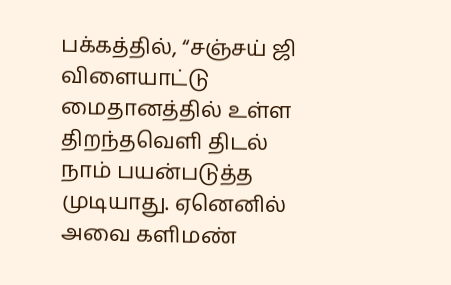பக்கத்தில், “சஞ்சய் ஜி விளையாட்டு மைதானத்தில் உள்ள திறந்தவெளி திடல் நாம் பயன்படுத்த முடியாது. ஏனெனில் அவை களிமண்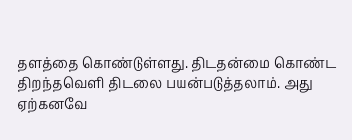தளத்தை கொண்டுள்ளது. திடதன்மை கொண்ட திறந்தவெளி திடலை பயன்படுத்தலாம். அது ஏற்கனவே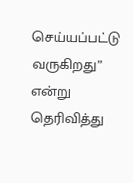செய்யப்பட்டு வருகிறது” என்று தெரிவித்து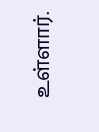உள்ளார்.